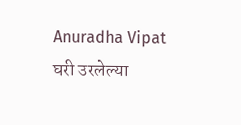Anuradha Vipat
घरी उरलेल्या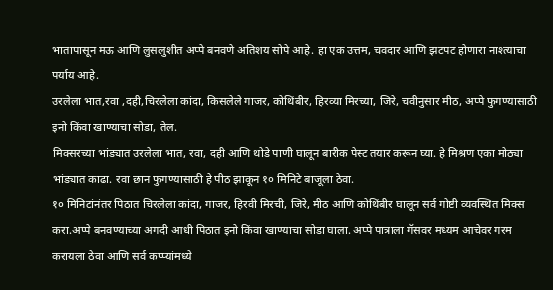भातापासून मऊ आणि लुसलुशीत अप्पे बनवणे अतिशय सोपे आहे. हा एक उत्तम, चवदार आणि झटपट होणारा नाश्त्याचा पर्याय आहे.
उरलेला भात,रवा ,दही,चिरलेला कांदा, किसलेले गाजर, कोथिंबीर, हिरव्या मिरच्या, जिरे, चवीनुसार मीठ, अप्पे फुगण्यासाठी इनो किंवा खाण्याचा सोडा, तेल.
मिक्सरच्या भांड्यात उरलेला भात, रवा, दही आणि थोडे पाणी घालून बारीक पेस्ट तयार करून घ्या. हे मिश्रण एका मोठ्या भांड्यात काढा. रवा छान फुगण्यासाठी हे पीठ झाकून १० मिनिटे बाजूला ठेवा.
१० मिनिटांनंतर पिठात चिरलेला कांदा, गाजर, हिरवी मिरची, जिरे, मीठ आणि कोथिंबीर घालून सर्व गोष्टी व्यवस्थित मिक्स करा.अप्पे बनवण्याच्या अगदी आधी पिठात इनो किंवा खाण्याचा सोडा घाला. अप्पे पात्राला गॅसवर मध्यम आचेवर गरम करायला ठेवा आणि सर्व कप्प्यांमध्ये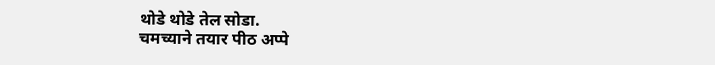थोडे थोडे तेल सोडा.
चमच्याने तयार पीठ अप्पे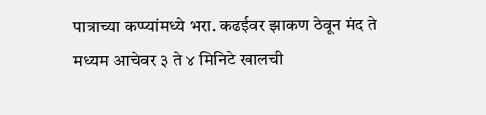पात्राच्या कप्प्यांमध्ये भरा. कढईवर झाकण ठेवून मंद ते मध्यम आचेवर ३ ते ४ मिनिटे खालची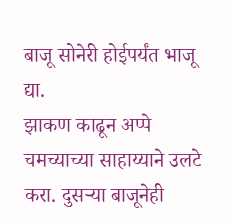बाजू सोनेरी होईपर्यंत भाजू द्या.
झाकण काढून अप्पे चमच्याच्या साहाय्याने उलटे करा. दुसऱ्या बाजूनेही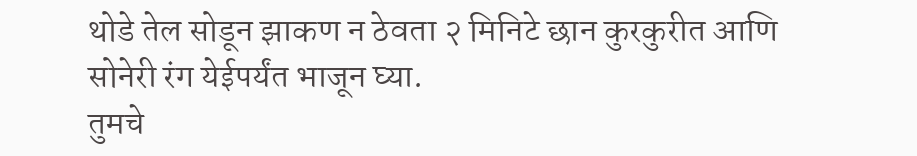थोडे तेल सोडून झाकण न ठेवता २ मिनिटे छान कुरकुरीत आणि सोनेरी रंग येईपर्यंत भाजून घ्या.
तुमचे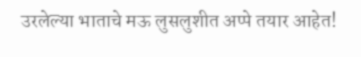उरलेल्या भाताचे मऊ लुसलुशीत अप्पे तयार आहेत!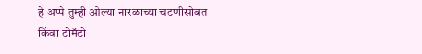हे अप्पे तुम्ही ओल्या नारळाच्या चटणीसोबत किंवा टोमॅटो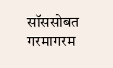सॉससोबत गरमागरम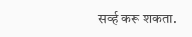सर्व्ह करू शकता.